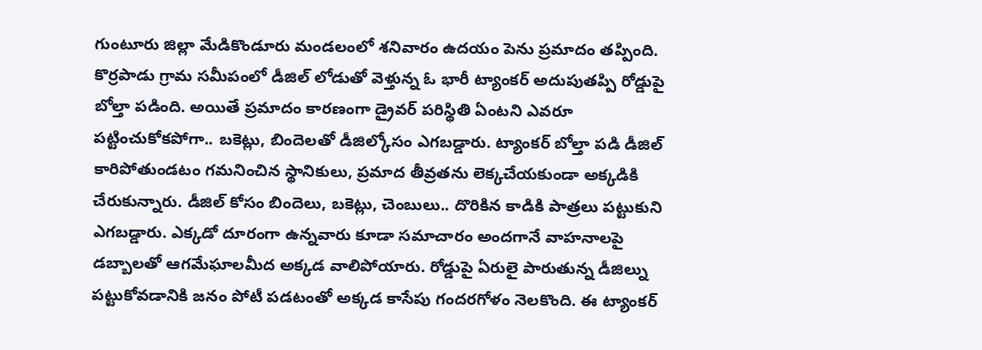గుంటూరు జిల్లా మేడికొండూరు మండలంలో శనివారం ఉదయం పెను ప్రమాదం తప్పింది. కొర్రపాడు గ్రామ సమీపంలో డీజిల్ లోడుతో వెళ్తున్న ఓ భారీ ట్యాంకర్ అదుపుతప్పి రోడ్డుపై బోల్తా పడింది. అయితే ప్రమాదం కారణంగా డ్రైవర్ పరిస్థితి ఏంటని ఎవరూ పట్టించుకోకపోగా.. బకెట్లు, బిందెలతో డీజిల్కోసం ఎగబడ్డారు. ట్యాంకర్ బోల్తా పడి డీజిల్ కారిపోతుండటం గమనించిన స్థానికులు, ప్రమాద తీవ్రతను లెక్కచేయకుండా అక్కడికి చేరుకున్నారు. డీజిల్ కోసం బిందెలు, బకెట్లు, చెంబులు.. దొరికిన కాడికి పాత్రలు పట్టుకుని ఎగబడ్డారు. ఎక్కడో దూరంగా ఉన్నవారు కూడా సమాచారం అందగానే వాహనాలపై డబ్బాలతో ఆగమేఘాలమీద అక్కడ వాలిపోయారు. రోడ్డుపై ఏరులై పారుతున్న డీజిల్ను పట్టుకోవడానికి జనం పోటీ పడటంతో అక్కడ కాసేపు గందరగోళం నెలకొంది. ఈ ట్యాంకర్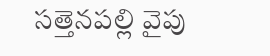సత్తెనపల్లి వైపు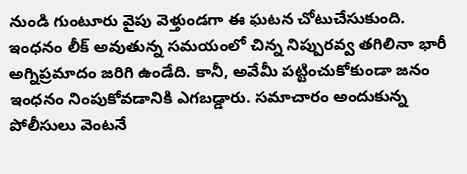నుండి గుంటూరు వైపు వెళ్తుండగా ఈ ఘటన చోటుచేసుకుంది. ఇంధనం లీక్ అవుతున్న సమయంలో చిన్న నిప్పురవ్వ తగిలినా భారీ అగ్నిప్రమాదం జరిగి ఉండేది. కానీ, అవేమీ పట్టించుకోకుండా జనం ఇంధనం నింపుకోవడానికి ఎగబడ్డారు. సమాచారం అందుకున్న పోలీసులు వెంటనే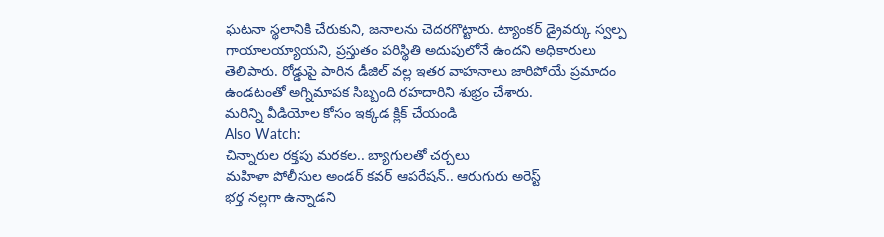ఘటనా స్థలానికి చేరుకుని, జనాలను చెదరగొట్టారు. ట్యాంకర్ డ్రైవర్కు స్వల్ప గాయాలయ్యాయని, ప్రస్తుతం పరిస్థితి అదుపులోనే ఉందని అధికారులు తెలిపారు. రోడ్డుపై పారిన డీజిల్ వల్ల ఇతర వాహనాలు జారిపోయే ప్రమాదం ఉండటంతో అగ్నిమాపక సిబ్బంది రహదారిని శుభ్రం చేశారు.
మరిన్ని వీడియోల కోసం ఇక్కడ క్లిక్ చేయండి
Also Watch:
చిన్నారుల రక్తపు మరకల.. బ్యాగులతో చర్చలు
మహిళా పోలీసుల అండర్ కవర్ ఆపరేషన్.. ఆరుగురు అరెస్ట్
భర్త నల్లగా ఉన్నాడని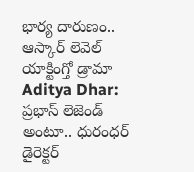భార్య దారుణం.. ఆస్కార్ లెవెల్ యాక్టింగ్తో డ్రామా
Aditya Dhar: ప్రభాస్ లెజెండ్ అంటూ.. ధురంధర్ డైరెక్టర్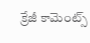క్రేజీ కామెంట్స్